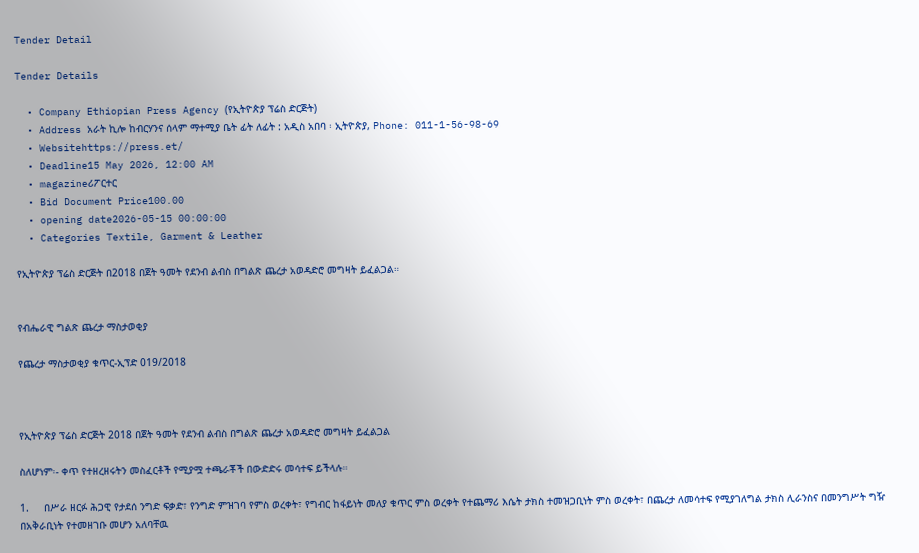Tender Detail

Tender Details

  • Company Ethiopian Press Agency (የኢትዮጵያ ፕሬስ ድርጅት)
  • Address አራት ኪሎ ከብርሃንና ሰላም ማተሚያ ቤት ፊት ለፊት : አዲስ አበባ ፡ ኢትዮጵያ, Phone: 011-1-56-98-69
  • Websitehttps://press.et/
  • Deadline15 May 2026, 12:00 AM
  • magazineሪፖርተር
  • Bid Document Price100.00
  • opening date2026-05-15 00:00:00
  • Categories Textile, Garment & Leather

የኢትዮጵያ ፕሬስ ድርጅት በ2018 በጀት ዓመት የደንብ ልብስ በግልጽ ጨረታ አወዳድሮ መግዛት ይፈልጋል።


የብሔራዊ ግልጽ ጨረታ ማስታወቂያ

የጨረታ ማስታወቂያ ቁጥር-ኢፕድ 019/2018



የኢትዮጵያ ፕሬስ ድርጅት 2018 በጀት ዓመት የደንብ ልብስ በግልጽ ጨረታ አወዳድሮ መግዛት ይፈልጋል

ስለሆነም፡- ቀጥ የተዘረዘሩትን መስፈርቶች የሚያሟ ተጫራቾች በውድድሩ መሳተፍ ይችላሉ።

1.     በሥራ ዘርፉ ሕጋዊ የታደሰ ንግድ ፍቃድ፣ የንግድ ምዝገባ የምስ ወረቀት፣ የግብር ከፋይነት መለያ ቁጥር ምስ ወረቀት የተጨማሪ እሴት ታክስ ተመዝጋቢነት ምስ ወረቀት፣ በጨረታ ለመሳተፍ የሚያገለግል ታክስ ሊራንስና በመንግሥት ግዥ በአቅራቢነት የተመዘገቡ መሆን አለባቸዉ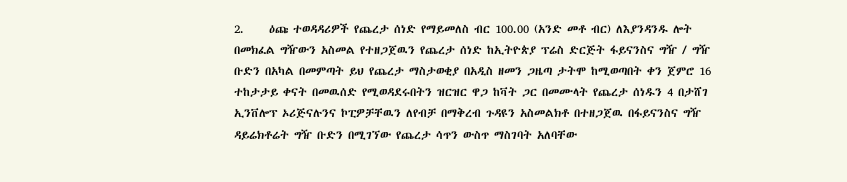2.     ዕጩ ተወዳዳሪዎች የጨረታ ሰነድ የማይመለስ ብር 100.00 (አንድ መቶ ብር) ለእያንዳንዱ ሎት በመክፈል ግዥውን አስመል የተዘጋጀዉን የጨረታ ሰነድ ከኢትዮጵያ ፕሬስ ድርጅት ፋይናንስና ግዥ / ግዥ ቡድን በአካል በመምጣት ይህ የጨረታ ማስታወቂያ በአዲስ ዘመን ጋዜጣ ታትሞ ከሚወጣበት ቀን ጀምሮ 16 ተከታታይ ቀናት በመዉሰድ የሚወዳደሩበትን ዝርዝር ዋጋ ከቫት ጋር በመሙላት የጨረታ ሰነዱን 4 በታሸገ ኢንቨሎፕ ኦሪጅናሉንና ኮፒዎቻቸዉን ለየብቻ በማቅረብ ጉዳዩን አስመልክቶ በተዘጋጀዉ በፋይናንስና ግዥ ዳይሬክቶሬት ግዥ ቡድን በሚገኘው የጨረታ ሳጥን ውስጥ ማስገባት አለባቸው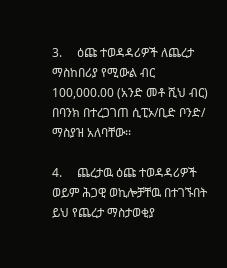3.     ዕጩ ተወዳዳሪዎች ለጨረታ ማስከበሪያ የሚውል ብር 100,000.00 (አንድ መቶ ሺህ ብር) በባንክ በተረጋገጠ ሲፒኦ/ቢድ ቦንድ/ ማስያዝ አለባቸው፡፡

4.     ጨረታዉ ዕጩ ተወዳዳሪዎች ወይም ሕጋዊ ወኪሎቻቸዉ በተገኙበት ይህ የጨረታ ማስታወቂያ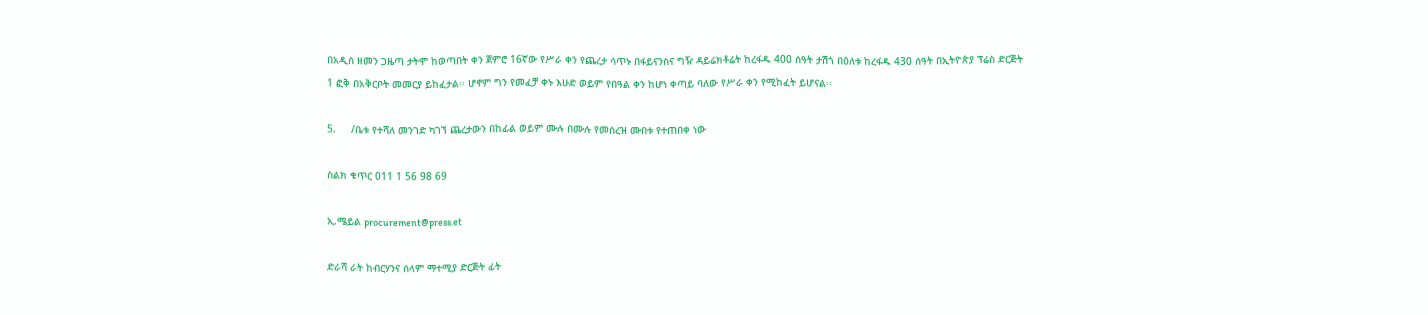በአዲስ ዘመን ጋዜጣ ታትሞ ከወጣበት ቀን ጀምሮ 16ኛው የሥራ ቀን የጨረታ ሳጥኑ በፋይናንስና ግዥ ዳይሬክቶሬት ከረፋዱ 400 ሰዓት ታሽጎ በዕለቱ ከረፋዱ 430 ሰዓት በኢትዮጵያ ፕሬስ ድርጅት 1 ፎቅ በአቅርቦት መመርያ ይከፈታል፡፡ ሆኖም ግን የመፈቻ ቀኑ እሁድ ወይም የበዓል ቀን ከሆነ ቀጣይ ባለው የሥራ ቀን የሚከፈት ይሆናል፡፡

5.     /ቤቱ የተሻለ መንገድ ካገኘ ጨረታውን በከፊል ወይም ሙሉ በሙሉ የመሰረዝ ሙበቱ የተጠበቀ ነው

ስልክ ቁጥር 011 1 56 98 69

ኢ.ሜይል procurement@press.et

ድራሻ ራት ከብርሃንና ሰላም ማተሚያ ድርጅት ፊት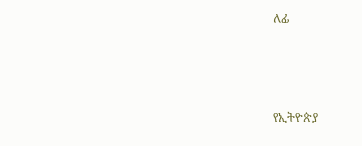ለፊ



የኢትዮጵያ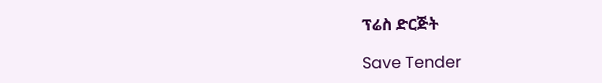ፕሬስ ድርጅት

Save Tender